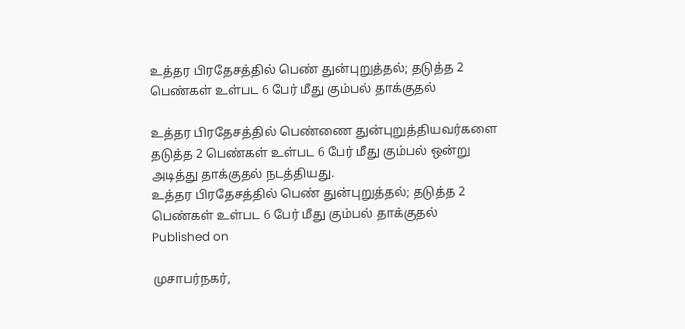உத்தர பிரதேசத்தில் பெண் துன்புறுத்தல்; தடுத்த 2 பெண்கள் உள்பட 6 பேர் மீது கும்பல் தாக்குதல்

உத்தர பிரதேசத்தில் பெண்ணை துன்புறுத்தியவர்களை தடுத்த 2 பெண்கள் உள்பட 6 பேர் மீது கும்பல் ஒன்று அடித்து தாக்குதல் நடத்தியது.
உத்தர பிரதேசத்தில் பெண் துன்புறுத்தல்; தடுத்த 2 பெண்கள் உள்பட 6 பேர் மீது கும்பல் தாக்குதல்
Published on

முசாபர்நகர்,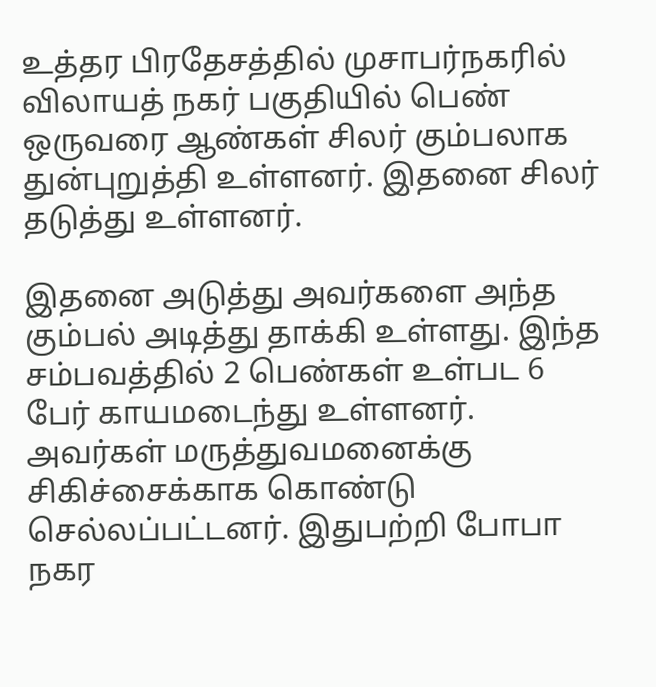உத்தர பிரதேசத்தில் முசாபர்நகரில் விலாயத் நகர் பகுதியில் பெண் ஒருவரை ஆண்கள் சிலர் கும்பலாக துன்புறுத்தி உள்ளனர். இதனை சிலர் தடுத்து உள்ளனர்.

இதனை அடுத்து அவர்களை அந்த கும்பல் அடித்து தாக்கி உள்ளது. இந்த சம்பவத்தில் 2 பெண்கள் உள்பட 6 பேர் காயமடைந்து உள்ளனர். அவர்கள் மருத்துவமனைக்கு சிகிச்சைக்காக கொண்டு செல்லப்பட்டனர். இதுபற்றி போபா நகர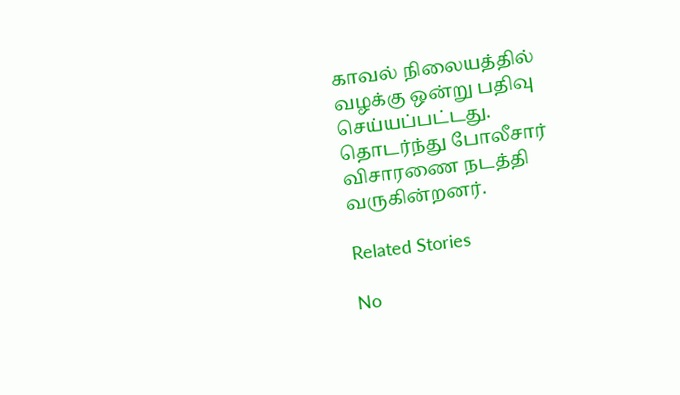காவல் நிலையத்தில் வழக்கு ஒன்று பதிவு செய்யப்பட்டது. தொடர்ந்து போலீசார் விசாரணை நடத்தி வருகின்றனர்.

Related Stories

No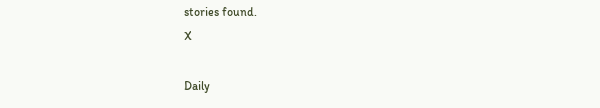stories found.
X

Daily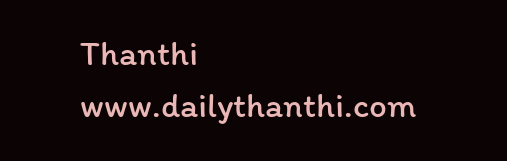Thanthi
www.dailythanthi.com